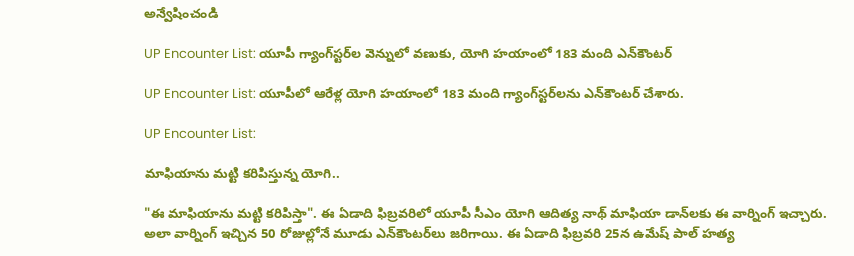అన్వేషించండి

UP Encounter List: యూపీ గ్యాంగ్‌స్టర్‌ల వెన్నులో వణుకు, యోగి హయాంలో 183 మంది ఎన్‌కౌంటర్

UP Encounter List: యూపీలో ఆరేళ్ల యోగి హయాంలో 183 మంది గ్యాంగ్‌స్టర్‌లను ఎన్‌కౌంటర్ చేశారు.

UP Encounter List:

మాఫియాను మట్టి కరిపిస్తున్న యోగి..

"ఈ మాఫియాను మట్టి కరిపిస్తా". ఈ ఏడాది ఫిబ్రవరిలో యూపీ సీఎం యోగి ఆదిత్య నాథ్ మాఫియా డాన్‌లకు ఈ వార్నింగ్ ఇచ్చారు. అలా వార్నింగ్ ఇచ్చిన 50 రోజుల్లోనే మూడు ఎన్‌కౌంటర్‌లు జరిగాయి. ఈ ఏడాది ఫిబ్రవరి 25న ఉమేష్ పాల్‌ హత్య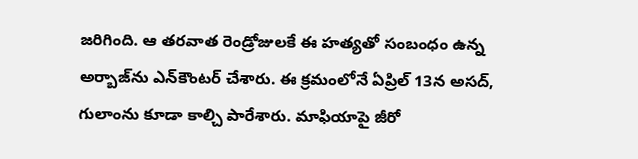జరిగింది. ఆ తరవాత రెండ్రోజులకే ఈ హత్యతో సంబంధం ఉన్న అర్బాజ్‌ను ఎన్‌కౌంటర్ చేశారు. ఈ క్రమంలోనే ఏప్రిల్ 13న అసద్‌, గులాంను కూడా కాల్చి పారేశారు. మాఫియాపై జీరో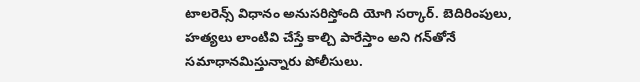టాలరెన్స్ విధానం అనుసరిస్తోంది యోగి సర్కార్. బెదిరింపులు, హత్యలు లాంటివి చేస్తే కాల్చి పారేస్తాం అని గన్‌తోనే సమాధానమిస్తున్నారు పోలీసులు.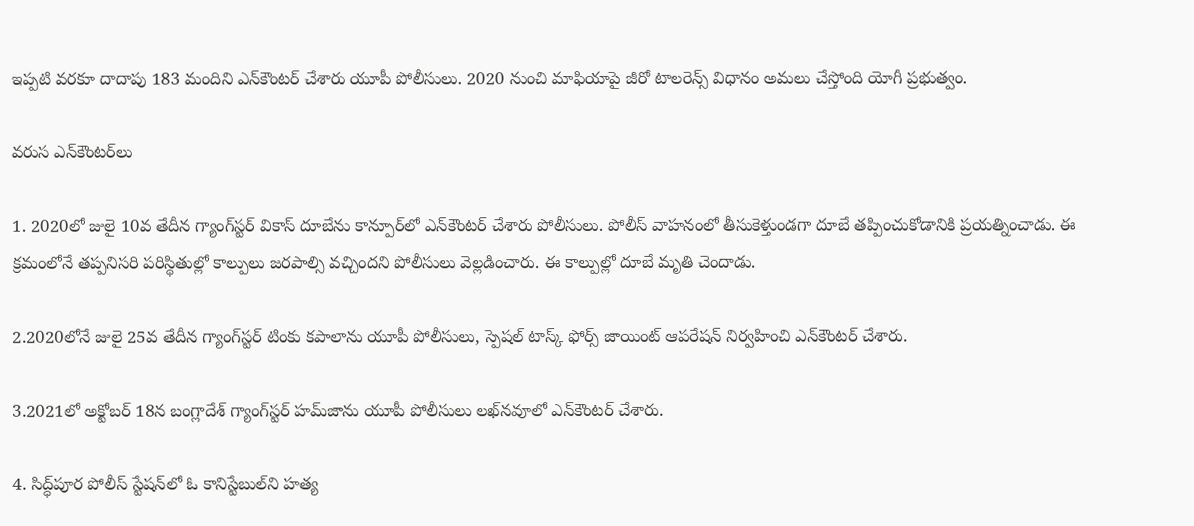ఇప్పటి వరకూ దాదాపు 183 మందిని ఎన్‌కౌంటర్ చేశారు యూపీ పోలీసులు. 2020 నుంచి మాఫియాపై జీరో టాలరెన్స్‌ విధానం అమలు చేస్తోంది యోగీ ప్రభుత్వం.

వరుస ఎన్‌కౌంటర్‌లు

1. 2020లో జులై 10వ తేదీన గ్యాంగ్‌స్టర్‌ వికాస్ దూబేను కాన్పూర్‌లో ఎన్‌కౌంటర్ చేశారు పోలీసులు. పోలీస్ వాహనంలో తీసుకెళ్తుండగా దూబే తప్పించుకోడానికి ప్రయత్నించాడు. ఈ క్రమంలోనే తప్పనిసరి పరిస్థితుల్లో కాల్పులు జరపాల్సి వచ్చిందని పోలీసులు వెల్లడించారు. ఈ కాల్పుల్లో దూబే మృతి చెందాడు.

2.2020లోనే జులై 25వ తేదీన గ్యాంగ్‌స్టర్‌ టింకు కపాలాను యూపీ పోలీసులు, స్పెషల్ టాస్క్ ఫోర్స్‌ జాయింట్‌ ఆపరేషన్ నిర్వహించి ఎన్‌కౌంటర్ చేశారు.

3.2021లో అక్టోబర్ 18న బంగ్లాదేశ్ గ్యాంగ్‌స్టర్ హమ్‌జాను యూపీ పోలీసులు లఖ్‌నవూలో ఎన్‌కౌంటర్ చేశారు.

4. సిద్ధ్‌పూర పోలీస్‌ స్టేషన్‌లో ఓ కానిస్టేబుల్‌ని హత్య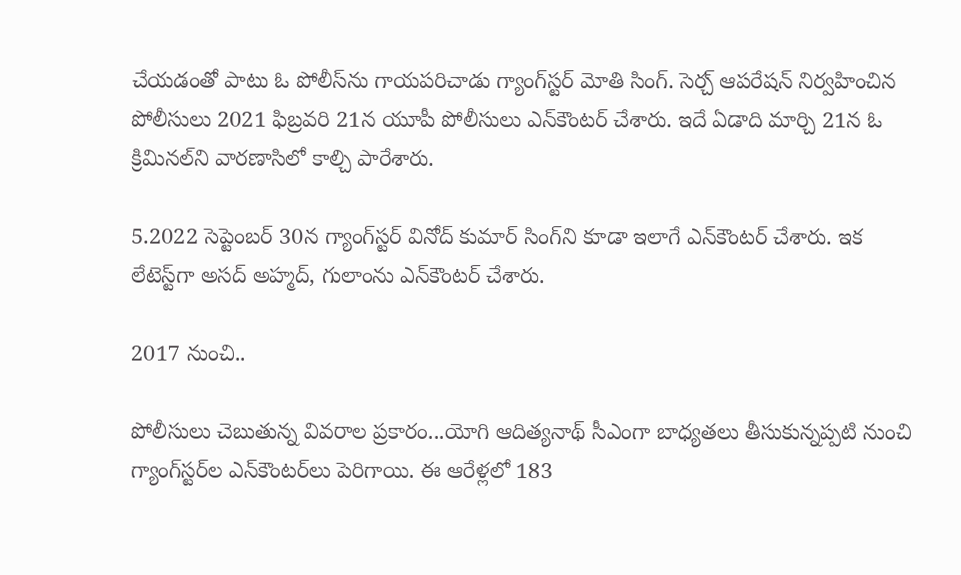చేయడంతో పాటు ఓ పోలీస్‌ను గాయపరిచాడు గ్యాంగ్‌స్టర్ మోతి సింగ్. సెర్చ్ ఆపరేషన్ నిర్వహించిన పోలీసులు 2021 ఫిబ్రవరి 21న యూపీ పోలీసులు ఎన్‌కౌంటర్ చేశారు. ఇదే ఏడాది మార్చి 21న ఓ క్రిమినల్‌ని వారణాసిలో కాల్చి పారేశారు.

5.2022 సెప్టెంబర్ 30న గ్యాంగ్‌స్టర్ వినోద్ కుమార్‌ సింగ్‌ని కూడా ఇలాగే ఎన్‌కౌంటర్ చేశారు. ఇక లేటెస్ట్‌గా అసద్‌ అహ్మద్, గులాంను ఎన్‌కౌంటర్ చేశారు.

2017 నుంచి..

పోలీసులు చెబుతున్న వివరాల ప్రకారం...యోగి ఆదిత్యనాథ్ సీఎంగా బాధ్యతలు తీసుకున్నప్పటి నుంచి గ్యాంగ్‌స్టర్‌ల ఎన్‌కౌంటర్‌లు పెరిగాయి. ఈ ఆరేళ్లలో 183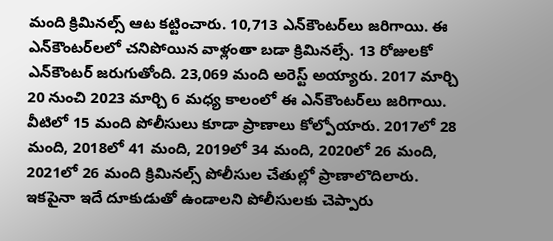మంది క్రిమినల్స్‌ ఆట కట్టించారు. 10,713 ఎన్‌కౌంటర్‌లు జరిగాయి. ఈ ఎన్‌కౌంటర్‌లలో చనిపోయిన వాళ్లంతా బడా క్రిమినల్సే. 13 రోజులకో ఎన్‌కౌంటర్ జరుగుతోంది. 23,069 మంది అరెస్ట్ అయ్యారు. 2017 మార్చి 20 నుంచి 2023 మార్చి 6 మధ్య కాలంలో ఈ ఎన్‌కౌంటర్‌లు జరిగాయి. వీటిలో 15 మంది పోలీసులు కూడా ప్రాణాలు కోల్పోయారు. 2017లో 28 మంది, 2018లో 41 మంది, 2019లో 34 మంది, 2020లో 26 మంది, 2021లో 26 మంది క్రిమినల్స్ పోలీసుల చేతుల్లో ప్రాణాలొదిలారు. ఇకపైనా ఇదే దూకుడుతో ఉండాలని పోలీసులకు చెప్పారు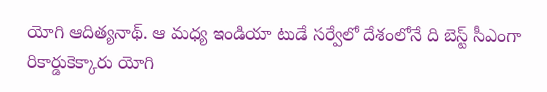యోగి ఆదిత్యనాథ్. ఆ మధ్య ఇండియా టుడే సర్వేలో దేశంలోనే ది బెస్ట్ సీఎంగా రికార్డుకెక్కారు యోగి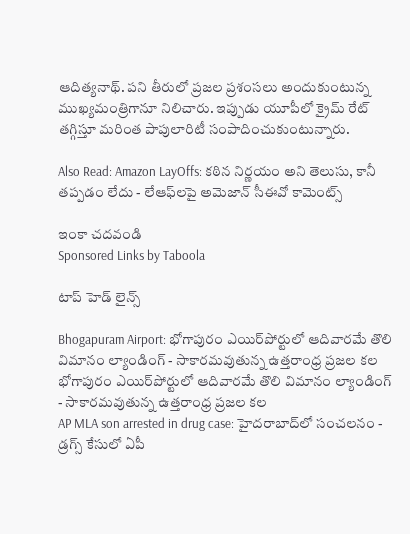ఆదిత్యనాథ్. పని తీరులో ప్రజల ప్రశంసలు అందుకుంటున్న ముఖ్యమంత్రిగానూ నిలిచారు. ఇప్పుడు యూపీలో క్రైమ్ రేట్ తగ్గిస్తూ మరింత పాపులారిటీ సంపాదించుకుంటున్నారు.

Also Read: Amazon LayOffs: కఠిన నిర్ణయం అని తెలుసు, కానీ తప్పడం లేదు - లేఆఫ్‌లపై అమెజాన్ సీఈవో కామెంట్స్

ఇంకా చదవండి
Sponsored Links by Taboola

టాప్ హెడ్ లైన్స్

Bhogapuram Airport: భోగాపురం ఎయిర్‌పోర్టులో ఆదివారమే తొలి విమానం ల్యాండింగ్ - సాకారమవుతున్న ఉత్తరాంధ్ర ప్రజల కల
భోగాపురం ఎయిర్‌పోర్టులో ఆదివారమే తొలి విమానం ల్యాండింగ్ - సాకారమవుతున్న ఉత్తరాంధ్ర ప్రజల కల
AP MLA son arrested in drug case: హైదరాబాద్‌లో సంచలనం - డ్రగ్స్ కేసులో ఏపీ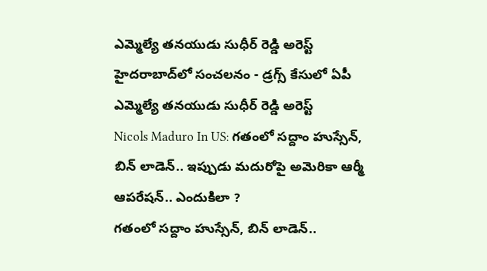ఎమ్మెల్యే తనయుడు సుధీర్ రెడ్డి అరెస్ట్
హైదరాబాద్‌లో సంచలనం - డ్రగ్స్ కేసులో ఏపీ ఎమ్మెల్యే తనయుడు సుధీర్ రెడ్డి అరెస్ట్
Nicols Maduro In US: గతంలో సద్దాం హుస్సేన్, బిన్ లాడెన్.. ఇప్పుడు మదురోపై అమెరికా ఆర్మీ ఆపరేషన్.. ఎందుకిలా ?
గతంలో సద్దాం హుస్సేన్, బిన్ లాడెన్..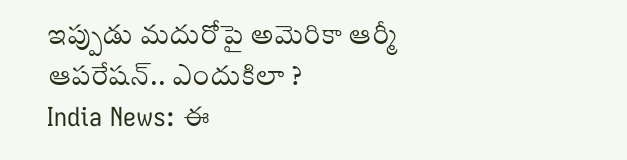ఇప్పుడు మదురోపై అమెరికా ఆర్మీ ఆపరేషన్.. ఎందుకిలా ?
India News: ఈ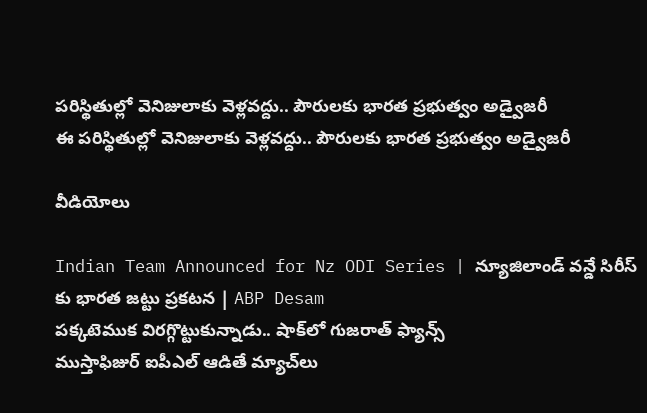పరిస్థితుల్లో వెనిజులాకు వెళ్లవద్దు.. పౌరులకు భారత ప్రభుత్వం అడ్వైజరీ
ఈ పరిస్థితుల్లో వెనిజులాకు వెళ్లవద్దు.. పౌరులకు భారత ప్రభుత్వం అడ్వైజరీ

వీడియోలు

Indian Team Announced for Nz ODI Series | న్యూజిలాండ్ వన్డే సిరీస్ కు భారత జట్టు ప్రకటన | ABP Desam
పక్కటెముక విరగ్గొట్టుకున్నాడు.. షాక్‌లో గుజరాత్ ఫ్యాన్స్
ముస్తాఫిజుర్‌ ఐపీఎల్ ఆడితే మ్యాచ్‌లు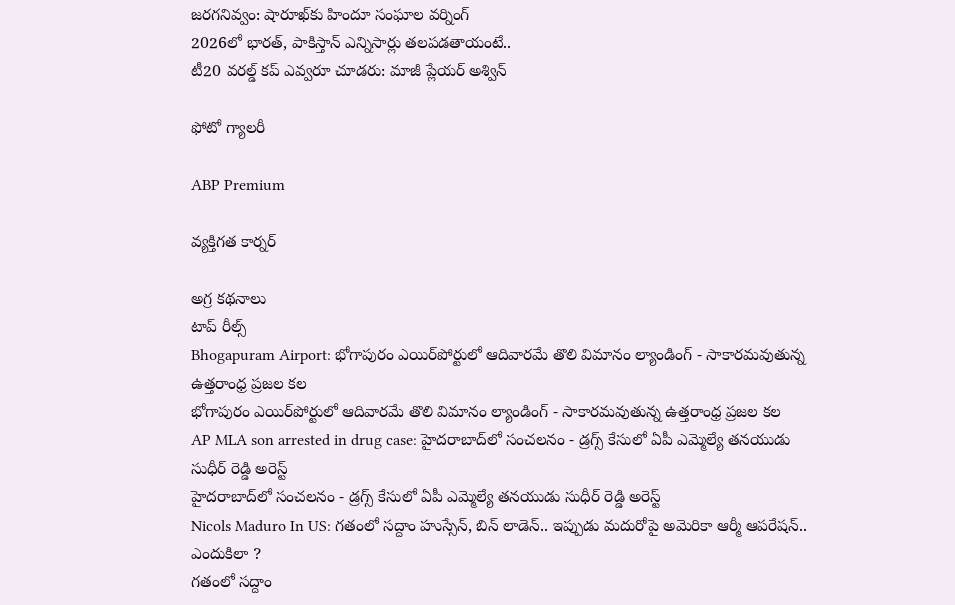జరగనివ్వం: షారూఖ్‌కు హిందూ సంఘాల వర్నింగ్
2026లో భారత్, పాకిస్తాన్ ఎన్నిసార్లు తలపడతాయంటే..
టీ20 వరల్డ్ కప్ ఎవ్వరూ చూడరు: మాజీ ప్లేయర్ అశ్విన్

ఫోటో గ్యాలరీ

ABP Premium

వ్యక్తిగత కార్నర్

అగ్ర కథనాలు
టాప్ రీల్స్
Bhogapuram Airport: భోగాపురం ఎయిర్‌పోర్టులో ఆదివారమే తొలి విమానం ల్యాండింగ్ - సాకారమవుతున్న ఉత్తరాంధ్ర ప్రజల కల
భోగాపురం ఎయిర్‌పోర్టులో ఆదివారమే తొలి విమానం ల్యాండింగ్ - సాకారమవుతున్న ఉత్తరాంధ్ర ప్రజల కల
AP MLA son arrested in drug case: హైదరాబాద్‌లో సంచలనం - డ్రగ్స్ కేసులో ఏపీ ఎమ్మెల్యే తనయుడు సుధీర్ రెడ్డి అరెస్ట్
హైదరాబాద్‌లో సంచలనం - డ్రగ్స్ కేసులో ఏపీ ఎమ్మెల్యే తనయుడు సుధీర్ రెడ్డి అరెస్ట్
Nicols Maduro In US: గతంలో సద్దాం హుస్సేన్, బిన్ లాడెన్.. ఇప్పుడు మదురోపై అమెరికా ఆర్మీ ఆపరేషన్.. ఎందుకిలా ?
గతంలో సద్దాం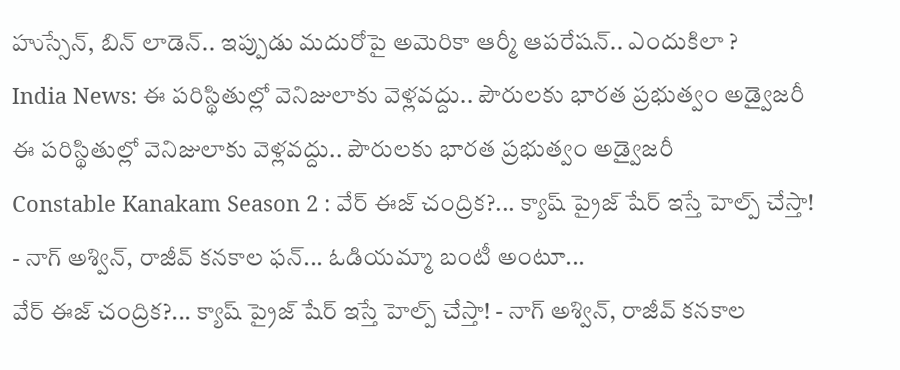హుస్సేన్, బిన్ లాడెన్.. ఇప్పుడు మదురోపై అమెరికా ఆర్మీ ఆపరేషన్.. ఎందుకిలా ?
India News: ఈ పరిస్థితుల్లో వెనిజులాకు వెళ్లవద్దు.. పౌరులకు భారత ప్రభుత్వం అడ్వైజరీ
ఈ పరిస్థితుల్లో వెనిజులాకు వెళ్లవద్దు.. పౌరులకు భారత ప్రభుత్వం అడ్వైజరీ
Constable Kanakam Season 2 : వేర్ ఈజ్ చంద్రిక?... క్యాష్ ప్రైజ్ షేర్ ఇస్తే హెల్ప్ చేస్తా! - నాగ్ అశ్విన్, రాజీవ్ కనకాల ఫన్... ఓడియమ్మా బంటీ అంటూ...
వేర్ ఈజ్ చంద్రిక?... క్యాష్ ప్రైజ్ షేర్ ఇస్తే హెల్ప్ చేస్తా! - నాగ్ అశ్విన్, రాజీవ్ కనకాల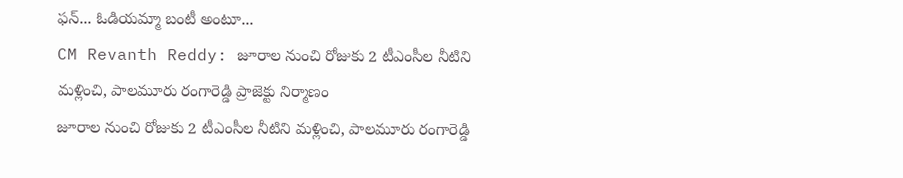ఫన్... ఓడియమ్మా బంటీ అంటూ...
CM Revanth Reddy: జూరాల నుంచి రోజుకు 2 టీఎంసీల నీటిని మళ్లించి, పాలమూరు రంగారెడ్డి ప్రాజెక్టు నిర్మాణం
జూరాల నుంచి రోజుకు 2 టీఎంసీల నీటిని మళ్లించి, పాలమూరు రంగారెడ్డి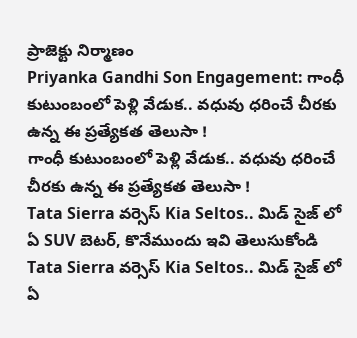ప్రాజెక్టు నిర్మాణం
Priyanka Gandhi Son Engagement: గాంధీ కుటుంబంలో పెళ్లి వేడుక.. వధువు ధరించే చీరకు ఉన్న ఈ ప్రత్యేకత తెలుసా !
గాంధీ కుటుంబంలో పెళ్లి వేడుక.. వధువు ధరించే చీరకు ఉన్న ఈ ప్రత్యేకత తెలుసా !
Tata Sierra వర్సెస్ Kia Seltos.. మిడ్ సైజ్ లో ఏ SUV బెటర్, కొనేముందు ఇవి తెలుసుకోండి
Tata Sierra వర్సెస్ Kia Seltos.. మిడ్ సైజ్ లో ఏ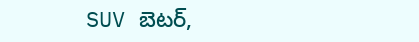SUV బెటర్,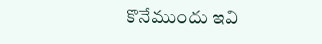కొనేముందు ఇవి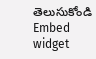తెలుసుకోండి
Embed widget